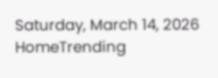Saturday, March 14, 2026
HomeTrending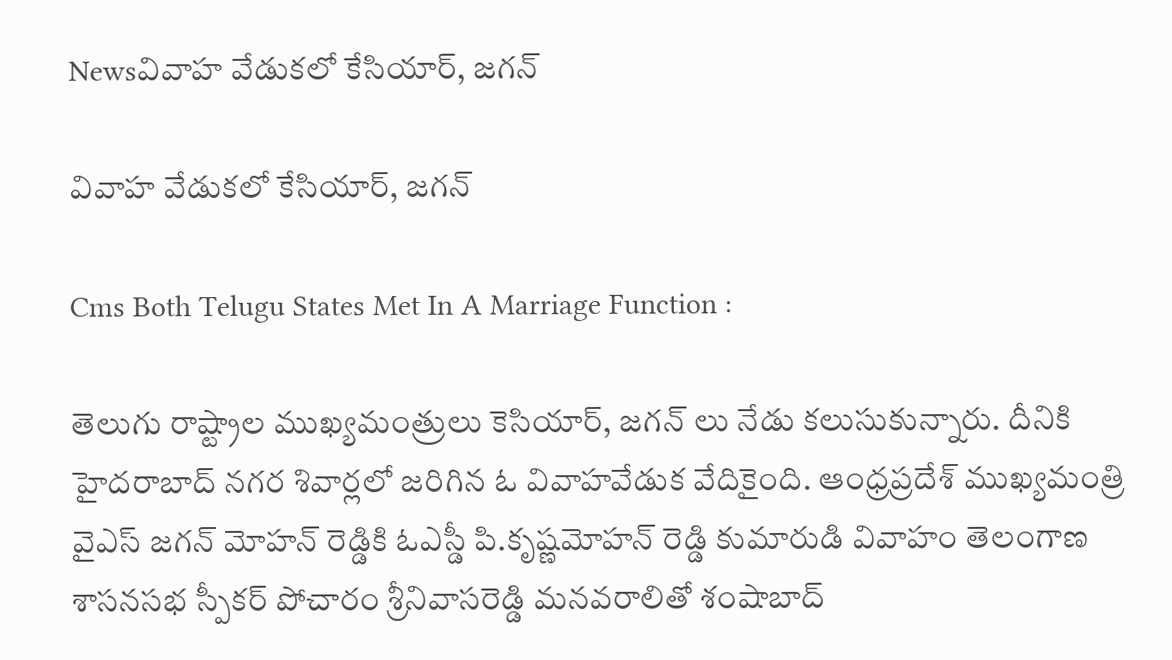Newsవివాహ వేడుకలో కేసియార్, జగన్

వివాహ వేడుకలో కేసియార్, జగన్

Cms Both Telugu States Met In A Marriage Function :

తెలుగు రాష్ట్రాల ముఖ్యమంత్రులు కెసియార్, జగన్ లు నేడు కలుసుకున్నారు. దీనికి  హైదరాబాద్ నగర శివార్లలో జరిగిన ఓ వివాహవేడుక వేదికైంది. ఆంధ్రప్రదేశ్ ముఖ్యమంత్రి వైఎస్ జగన్ మోహన్ రెడ్డికి ఓఎస్డీ పి.కృష్ణమోహన్‌ రెడ్డి కుమారుడి వివాహం తెలంగాణ శాసనసభ స్పీకర్ పోచారం శ్రీనివాసరెడ్డి మనవరాలితో శంషాబాద్‌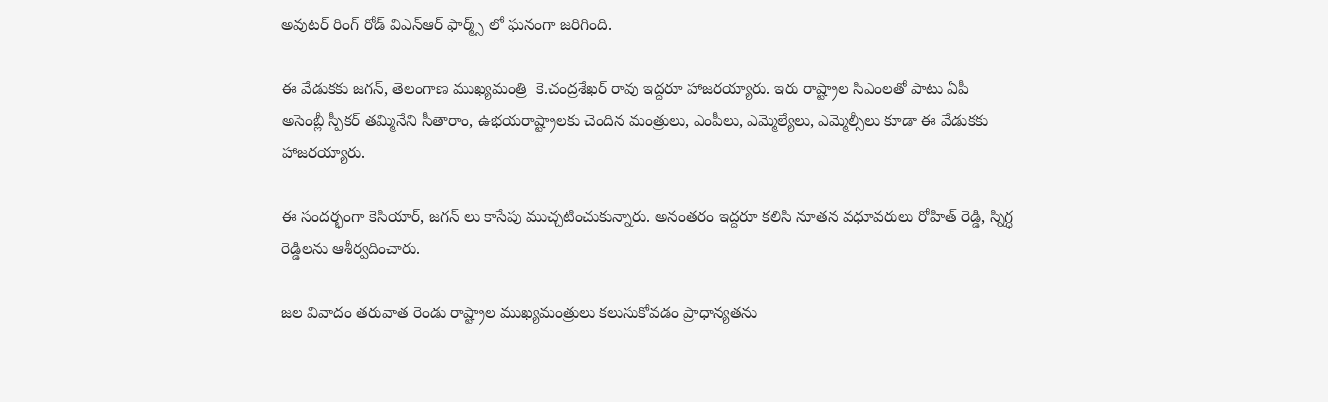అవుటర్‌ రింగ్‌ రోడ్‌ విఎన్‌ఆర్‌ ఫార్మ్స్‌ లో ఘనంగా జరిగింది.

ఈ వేడుకకు జగన్, తెలంగాణ ముఖ్యమంత్రి  కె.చంద్రశేఖర్‌ రావు ఇద్దరూ హాజరయ్యారు. ఇరు రాష్ట్రాల సిఎంలతో పాటు ఏపీ అసెంబ్లీ స్పీకర్ తమ్మినేని సీతారాం, ఉభయరాష్ట్రాలకు చెందిన మంత్రులు, ఎంపీలు, ఎమ్మెల్యేలు, ఎమ్మెల్సీలు కూడా ఈ వేడుకకు హాజరయ్యారు.

ఈ సందర్భంగా కెసియార్, జగన్ లు కాసేపు ముచ్చటించుకున్నారు. అనంతరం ఇద్దరూ కలిసి నూతన వధూవరులు రోహిత్‌ రెడ్డి, స్నిగ్ధ రెడ్డిలను ఆశీర్వదించారు.

జల వివాదం తరువాత రెండు రాష్ట్రాల ముఖ్యమంత్రులు కలుసుకోవడం ప్రాధాన్యతను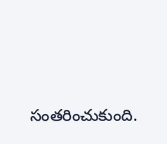సంతరించుకుంది.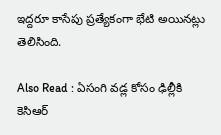ఇద్దరూ కాసేపు ప్రత్యేకంగా భేటి అయినట్లు తెలిసింది.

Also Read : ఏసంగి వడ్ల కోసం ఢిల్లీకి కెసిఆర్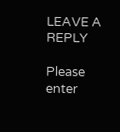LEAVE A REPLY

Please enter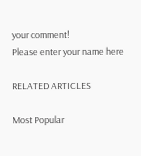your comment!
Please enter your name here

RELATED ARTICLES

Most Popular